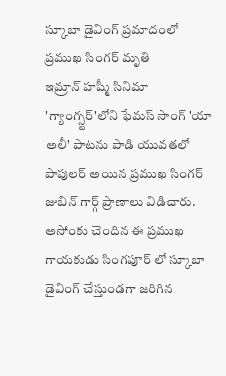స్కూబా డైవింగ్ ప్రమాదంలో ప్రముఖ సింగర్ మృతి
ఇమ్రాన్ హష్మీ సినిమా 'గ్యాంగ్స్టర్'లోని ఫేమస్ సాంగ్ 'యా అలీ' పాటను పాడి యువతలో పాపులర్ అయిన ప్రముఖ సింగర్ జుబిన్ గార్గ్ ప్రాణాలు విడిచారు. అసోంకు చెందిన ఈ ప్రముఖ గాయకుడు సింగపూర్ లో స్కూబా డైవింగ్ చేస్తుండగా జరిగిన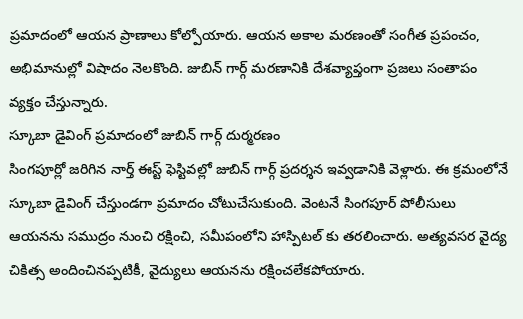ప్రమాదంలో ఆయన ప్రాణాలు కోల్పోయారు. ఆయన అకాల మరణంతో సంగీత ప్రపంచం, అభిమానుల్లో విషాదం నెలకొంది. జుబిన్ గార్గ్ మరణానికి దేశవ్యాప్తంగా ప్రజలు సంతాపం వ్యక్తం చేస్తున్నారు.
స్కూబా డైవింగ్ ప్రమాదంలో జుబిన్ గార్గ్ దుర్మరణం
సింగపూర్లో జరిగిన నార్త్ ఈస్ట్ ఫెస్టివల్లో జుబిన్ గార్గ్ ప్రదర్శన ఇవ్వడానికి వెళ్లారు. ఈ క్రమంలోనే స్కూబా డైవింగ్ చేస్తుండగా ప్రమాదం చోటుచేసుకుంది. వెంటనే సింగపూర్ పోలీసులు ఆయనను సముద్రం నుంచి రక్షించి, సమీపంలోని హాస్పిటల్ కు తరలించారు. అత్యవసర వైద్య చికిత్స అందించినప్పటికీ, వైద్యులు ఆయనను రక్షించలేకపోయారు.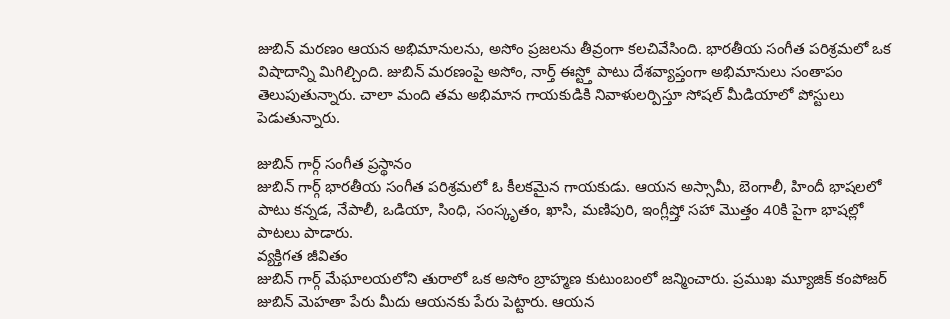జుబిన్ మరణం ఆయన అభిమానులను, అసోం ప్రజలను తీవ్రంగా కలచివేసింది. భారతీయ సంగీత పరిశ్రమలో ఒక విషాదాన్ని మిగిల్చింది. జుబిన్ మరణంపై అసోం, నార్త్ ఈస్ట్తో పాటు దేశవ్యాప్తంగా అభిమానులు సంతాపం తెలుపుతున్నారు. చాలా మంది తమ అభిమాన గాయకుడికి నివాళులర్పిస్తూ సోషల్ మీడియాలో పోస్టులు పెడుతున్నారు.

జుబిన్ గార్గ్ సంగీత ప్రస్థానం
జుబిన్ గార్గ్ భారతీయ సంగీత పరిశ్రమలో ఓ కీలకమైన గాయకుడు. ఆయన అస్సామీ, బెంగాలీ, హిందీ భాషలలో పాటు కన్నడ, నేపాలీ, ఒడియా, సింధి, సంస్కృతం, ఖాసి, మణిపురి, ఇంగ్లీష్తో సహా మొత్తం 40కి పైగా భాషల్లో పాటలు పాడారు.
వ్యక్తిగత జీవితం
జుబిన్ గార్గ్ మేఘాలయలోని తురాలో ఒక అసోం బ్రాహ్మణ కుటుంబంలో జన్మించారు. ప్రముఖ మ్యూజిక్ కంపోజర్ జుబిన్ మెహతా పేరు మీదు ఆయనకు పేరు పెట్టారు. ఆయన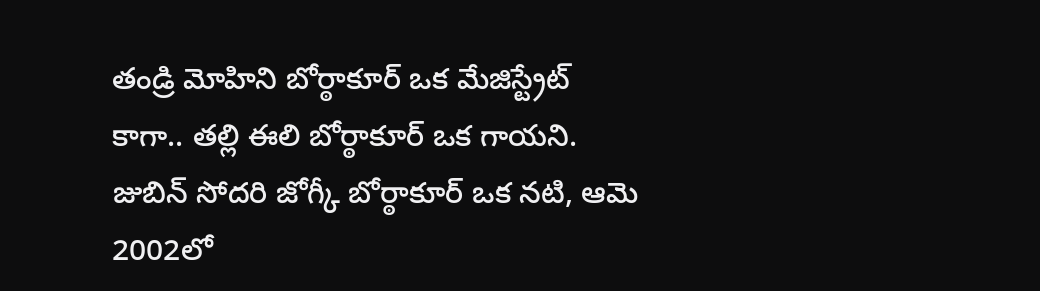తండ్రి మోహిని బోర్ఠాకూర్ ఒక మేజిస్ట్రేట్ కాగా.. తల్లి ఈలి బోర్ఠాకూర్ ఒక గాయని. జుబిన్ సోదరి జోగ్కీ బోర్ఠాకూర్ ఒక నటి, ఆమె 2002లో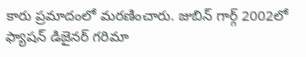కారు ప్రమాదంలో మరణించారు. జుబిన్ గార్గ్ 2002లో ఫ్యాషన్ డిజైనర్ గరిమా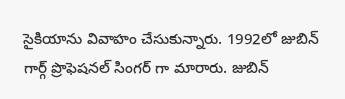సైకియాను వివాహం చేసుకున్నారు. 1992లో జుబిన్ గార్గ్ ప్రొఫెషనల్ సింగర్ గా మారారు. జుబిన్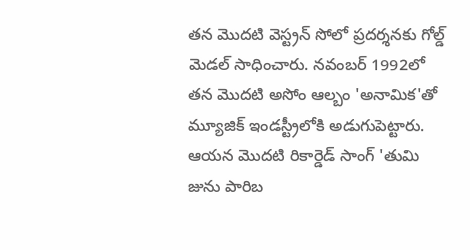తన మొదటి వెస్ట్రన్ సోలో ప్రదర్శనకు గోల్డ్ మెడల్ సాధించారు. నవంబర్ 1992లో తన మొదటి అసోం ఆల్బం 'అనామిక'తో మ్యూజిక్ ఇండస్ట్రీలోకి అడుగుపెట్టారు. ఆయన మొదటి రికార్డెడ్ సాంగ్ 'తుమి జును పారిబ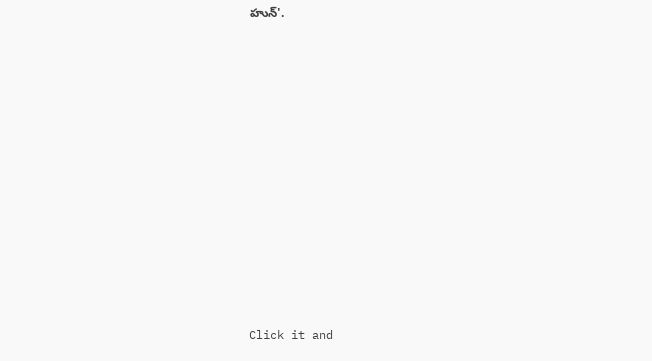హున్'.












Click it and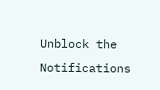Unblock the Notifications